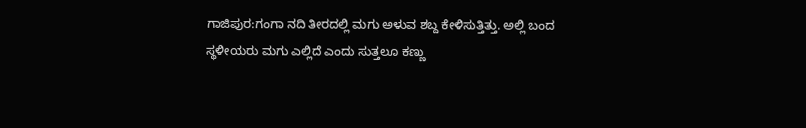ಗಾಜಿಪುರ:ಗಂಗಾ ನದಿ ತೀರದಲ್ಲಿ ಮಗು ಅಳುವ ಶಬ್ದ ಕೇಳಿಸುತ್ತಿತ್ತು. ಅಲ್ಲಿ ಬಂದ ಸ್ಥಳೀಯರು ಮಗು ಎಲ್ಲಿದೆ ಎಂದು ಸುತ್ತಲೂ ಕಣ್ಣು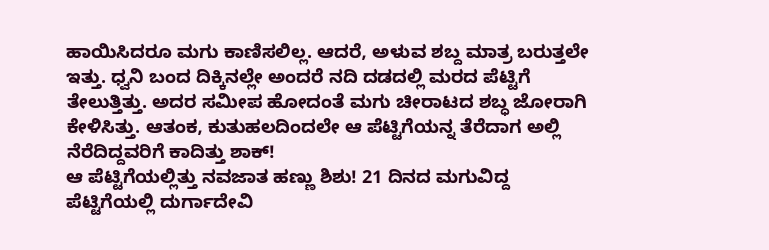ಹಾಯಿಸಿದರೂ ಮಗು ಕಾಣಿಸಲಿಲ್ಲ. ಆದರೆ, ಅಳುವ ಶಬ್ದ ಮಾತ್ರ ಬರುತ್ತಲೇ ಇತ್ತು. ಧ್ವನಿ ಬಂದ ದಿಕ್ಕಿನಲ್ಲೇ ಅಂದರೆ ನದಿ ದಡದಲ್ಲಿ ಮರದ ಪೆಟ್ಟಿಗೆ ತೇಲುತ್ತಿತ್ತು. ಅದರ ಸಮೀಪ ಹೋದಂತೆ ಮಗು ಚೀರಾಟದ ಶಬ್ಧ ಜೋರಾಗಿ ಕೇಳಿಸಿತ್ತು. ಆತಂಕ, ಕುತುಹಲದಿಂದಲೇ ಆ ಪೆಟ್ಟಿಗೆಯನ್ನ ತೆರೆದಾಗ ಅಲ್ಲಿ ನೆರೆದಿದ್ದವರಿಗೆ ಕಾದಿತ್ತು ಶಾಕ್!
ಆ ಪೆಟ್ಟಿಗೆಯಲ್ಲಿತ್ತು ನವಜಾತ ಹಣ್ಣು ಶಿಶು! 21 ದಿನದ ಮಗುವಿದ್ದ ಪೆಟ್ಟಿಗೆಯಲ್ಲಿ ದುರ್ಗಾದೇವಿ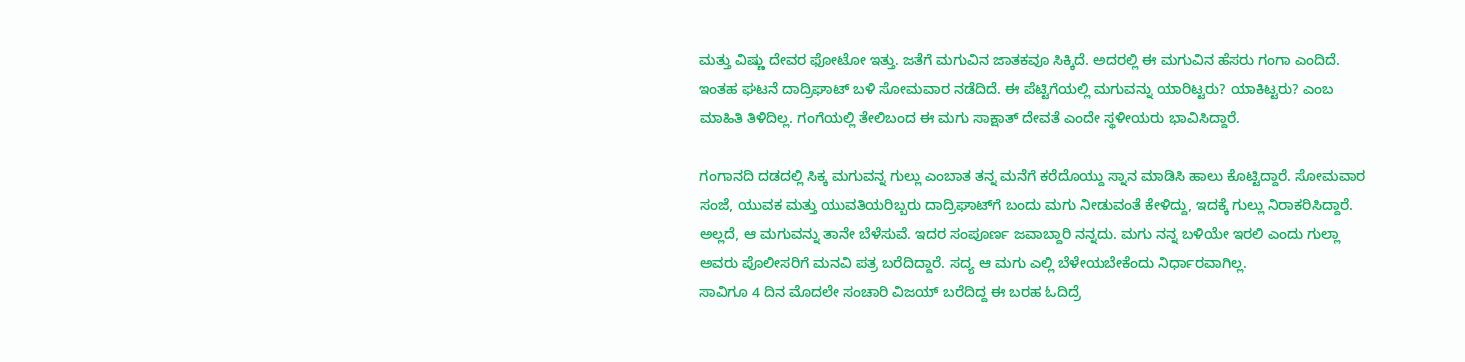ಮತ್ತು ವಿಷ್ಣು ದೇವರ ಫೋಟೋ ಇತ್ತು. ಜತೆಗೆ ಮಗುವಿನ ಜಾತಕವೂ ಸಿಕ್ಕಿದೆ. ಅದರಲ್ಲಿ ಈ ಮಗುವಿನ ಹೆಸರು ಗಂಗಾ ಎಂದಿದೆ. ಇಂತಹ ಘಟನೆ ದಾದ್ರಿಘಾಟ್ ಬಳಿ ಸೋಮವಾರ ನಡೆದಿದೆ. ಈ ಪೆಟ್ಟಿಗೆಯಲ್ಲಿ ಮಗುವನ್ನು ಯಾರಿಟ್ಟರು? ಯಾಕಿಟ್ಟರು? ಎಂಬ ಮಾಹಿತಿ ತಿಳಿದಿಲ್ಲ. ಗಂಗೆಯಲ್ಲಿ ತೇಲಿಬಂದ ಈ ಮಗು ಸಾಕ್ಷಾತ್ ದೇವತೆ ಎಂದೇ ಸ್ಥಳೀಯರು ಭಾವಿಸಿದ್ದಾರೆ.

ಗಂಗಾನದಿ ದಡದಲ್ಲಿ ಸಿಕ್ಕ ಮಗುವನ್ನ ಗುಲ್ಲು ಎಂಬಾತ ತನ್ನ ಮನೆಗೆ ಕರೆದೊಯ್ದು ಸ್ನಾನ ಮಾಡಿಸಿ ಹಾಲು ಕೊಟ್ಟಿದ್ದಾರೆ. ಸೋಮವಾರ ಸಂಜೆ, ಯುವಕ ಮತ್ತು ಯುವತಿಯರಿಬ್ಬರು ದಾದ್ರಿಘಾಟ್‌ಗೆ ಬಂದು ಮಗು ನೀಡುವಂತೆ ಕೇಳಿದ್ದು, ಇದಕ್ಕೆ ಗುಲ್ಲು ನಿರಾಕರಿಸಿದ್ದಾರೆ. ಅಲ್ಲದೆ, ಆ ಮಗುವನ್ನು ತಾನೇ ಬೆಳೆಸುವೆ. ಇದರ ಸಂಪೂರ್ಣ ಜವಾಬ್ದಾರಿ ನನ್ನದು. ಮಗು ನನ್ನ ಬಳಿಯೇ ಇರಲಿ ಎಂದು ಗುಲ್ಲಾ ಅವರು ಪೊಲೀಸರಿಗೆ ಮನವಿ ಪತ್ರ ಬರೆದಿದ್ದಾರೆ. ಸದ್ಯ ಆ ಮಗು ಎಲ್ಲಿ ಬೆಳೇಯಬೇಕೆಂದು ನಿರ್ಧಾರವಾಗಿಲ್ಲ.
ಸಾವಿಗೂ 4 ದಿನ ಮೊದಲೇ ಸಂಚಾರಿ ವಿಜಯ್ ಬರೆದಿದ್ದ ಈ ಬರಹ ಓದಿದ್ರೆ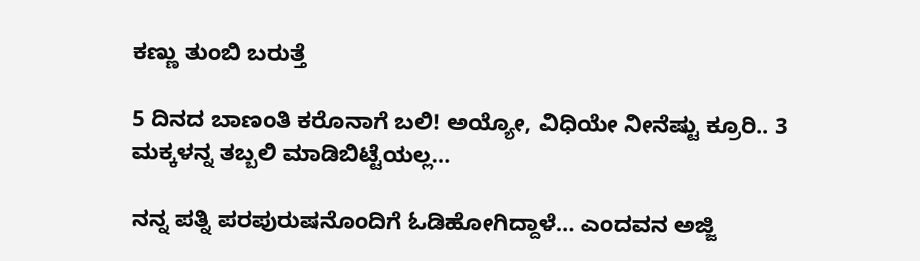ಕಣ್ಣು ತುಂಬಿ ಬರುತ್ತೆ

5 ದಿನದ ಬಾಣಂತಿ ಕರೊನಾಗೆ ಬಲಿ! ಅಯ್ಯೋ, ವಿಧಿಯೇ ನೀನೆಷ್ಟು ಕ್ರೂರಿ.. 3 ಮಕ್ಕಳನ್ನ ತಬ್ಬಲಿ ಮಾಡಿಬಿಟ್ಟೆಯಲ್ಲ…

ನನ್ನ ಪತ್ನಿ ಪರಪುರುಷನೊಂದಿಗೆ ಓಡಿಹೋಗಿದ್ದಾಳೆ… ಎಂದವನ ಅಜ್ಜಿ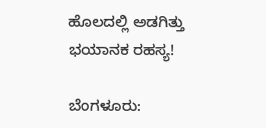ಹೊಲದಲ್ಲಿ ಅಡಗಿತ್ತು ಭಯಾನಕ ರಹಸ್ಯ!

ಬೆಂಗಳೂರು: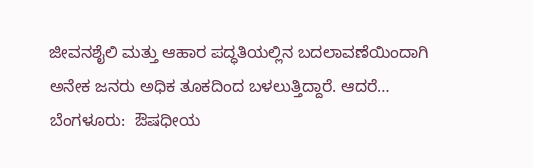ಜೀವನಶೈಲಿ ಮತ್ತು ಆಹಾರ ಪದ್ಧತಿಯಲ್ಲಿನ ಬದಲಾವಣೆಯಿಂದಾಗಿ ಅನೇಕ ಜನರು ಅಧಿಕ ತೂಕದಿಂದ ಬಳಲುತ್ತಿದ್ದಾರೆ. ಆದರೆ…
ಬೆಂಗಳೂರು:  ಔಷಧೀಯ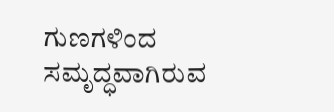ಗುಣಗಳಿಂದ ಸಮೃದ್ಧವಾಗಿರುವ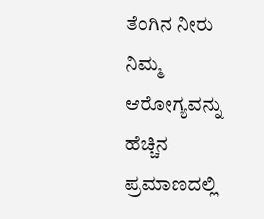ತೆಂಗಿನ ನೀರು ನಿಮ್ಮ  ಆರೋಗ್ಯವನ್ನು ಹೆಚ್ಚಿನ ಪ್ರಮಾಣದಲ್ಲಿ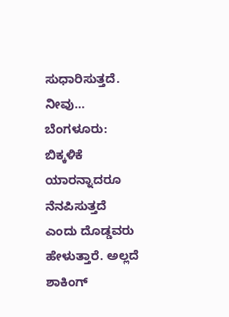ಸುಧಾರಿಸುತ್ತದೆ. ನೀವು…
ಬೆಂಗಳೂರು:  ಬಿಕ್ಕಳಿಕೆ ಯಾರನ್ನಾದರೂ ನೆನಪಿಸುತ್ತದೆ ಎಂದು ದೊಡ್ಡವರು ಹೇಳುತ್ತಾರೆ. ಅಲ್ಲದೆ ಶಾಕಿಂಗ್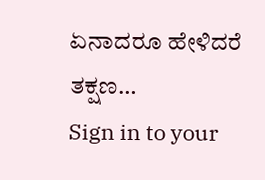ಏನಾದರೂ ಹೇಳಿದರೆ ತಕ್ಷಣ…
Sign in to your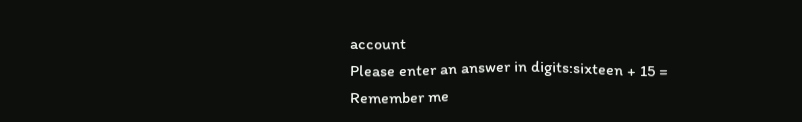account
Please enter an answer in digits:sixteen + 15 =
Remember me